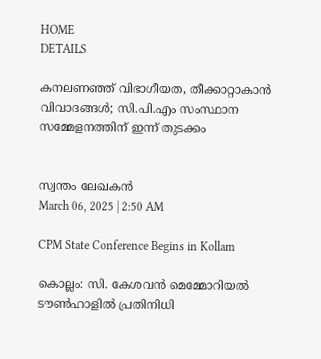HOME
DETAILS

കനലണഞ്ഞ് വിഭാഗീയത, തീക്കാറ്റാകാന്‍ വിവാദങ്ങള്‍; സി.പി.എം സംസ്ഥാന സമ്മേളനത്തിന് ഇന്ന് തുടക്കം


സ്വന്തം ലേഖകൻ
March 06, 2025 | 2:50 AM

CPM State Conference Begins in Kollam

കൊല്ലം: സി. കേശവന്‍ മെമ്മോറിയല്‍ ടൗണ്‍ഹാളില്‍ പ്രതിനിധി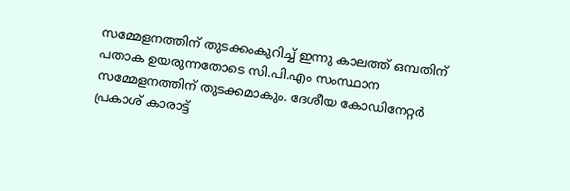സമ്മേളനത്തിന് തുടക്കംകുറിച്ച് ഇന്നു കാലത്ത് ഒമ്പതിന് പതാക ഉയരുന്നതോടെ സി.പി.എം സംസ്ഥാന സമ്മേളനത്തിന് തുടക്കമാകും. ദേശീയ കോഡിനേറ്റര്‍ പ്രകാശ് കാരാട്ട്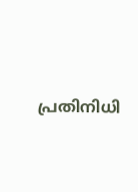പ്രതിനിധി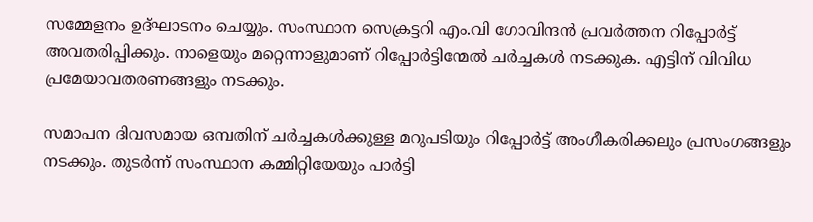സമ്മേളനം ഉദ്ഘാടനം ചെയ്യും. സംസ്ഥാന സെക്രട്ടറി എം.വി ഗോവിന്ദന്‍ പ്രവര്‍ത്തന റിപ്പോര്‍ട്ട് അവതരിപ്പിക്കും. നാളെയും മറ്റെന്നാളുമാണ് റിപ്പോർട്ടിന്മേൽ ചര്‍ച്ചകള്‍ നടക്കുക. എട്ടിന് വിവിധ പ്രമേയാവതരണങ്ങളും നടക്കും.

സമാപന ദിവസമായ ഒമ്പതിന് ചര്‍ച്ചകള്‍ക്കുള്ള മറുപടിയും റിപ്പോര്‍ട്ട് അംഗീകരിക്കലും പ്രസംഗങ്ങളും നടക്കും. തുടര്‍ന്ന് സംസ്ഥാന കമ്മിറ്റിയേയും പാര്‍ട്ടി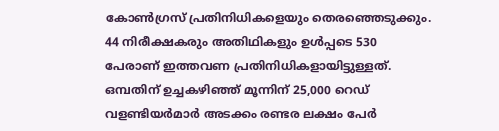കോണ്‍ഗ്രസ് പ്രതിനിധികളെയും തെരഞ്ഞെടുക്കും. 44 നിരീക്ഷകരും അതിഥികളും ഉള്‍പ്പടെ 530 പേരാണ് ഇത്തവണ പ്രതിനിധികളായിട്ടുള്ളത്. ഒമ്പതിന് ഉച്ചകഴിഞ്ഞ് മൂന്നിന് 25,000 റെഡ് വളണ്ടിയര്‍മാര്‍ അടക്കം രണ്ടര ലക്ഷം പേര്‍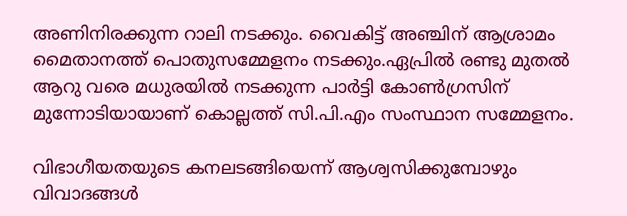അണിനിരക്കുന്ന റാലി നടക്കും. വൈകിട്ട് അഞ്ചിന് ആശ്രാമം മൈതാനത്ത് പൊതുസമ്മേളനം നടക്കും.ഏപ്രില്‍ രണ്ടു മുതല്‍ ആറു വരെ മധുരയില്‍ നടക്കുന്ന പാര്‍ട്ടി കോണ്‍ഗ്രസിന് മുന്നോടിയായാണ് കൊല്ലത്ത് സി.പി.എം സംസ്ഥാന സമ്മേളനം.

വിഭാഗീയതയുടെ കനലടങ്ങിയെന്ന് ആശ്വസിക്കുമ്പോഴും വിവാദങ്ങള്‍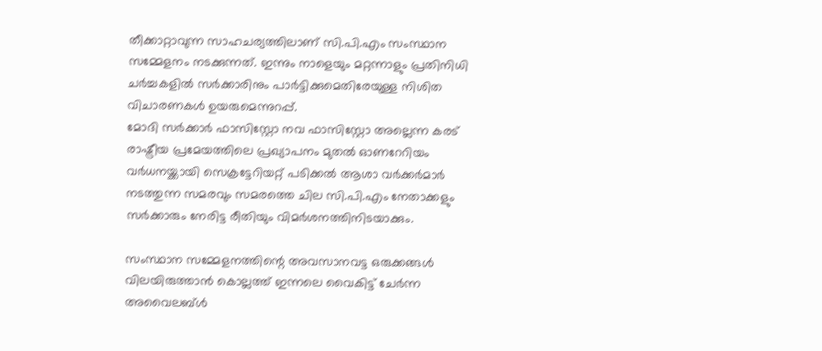തീക്കാറ്റാവുന്ന സാഹചര്യത്തിലാണ് സി.പി.എം സംസ്ഥാന സമ്മേളനം നടക്കുന്നത്. ഇന്നും നാളെയും മറ്റന്നാളും പ്രതിനിധി ചര്‍ച്ചകളില്‍ സര്‍ക്കാരിനും പാര്‍ട്ടിക്കുമെതിരേയുള്ള നിശിത വിചാരണകള്‍ ഉയരുമെന്നുറപ്പ്.
മോദി സര്‍ക്കാര്‍ ഫാസിസ്റ്റോ നവ ഫാസിസ്റ്റോ അല്ലെന്ന കരട് രാഷ്ട്രീയ പ്രമേയത്തിലെ പ്രഖ്യാപനം മുതല്‍ ഓണറേറിയം വര്‍ധനയ്ക്കായി സെക്രട്ടേറിയറ്റ് പടിക്കല്‍ ആശാ വര്‍ക്കര്‍മാര്‍ നടത്തുന്ന സമരവും സമരത്തെ ചില സി.പി.എം നേതാക്കളും സര്‍ക്കാരും നേരിട്ട രീതിയും വിമര്‍ശനത്തിനിടയാക്കും.

സംസ്ഥാന സമ്മേളനത്തിന്റെ അവസാനവട്ട ഒരുക്കങ്ങള്‍ വിലയിരുത്താന്‍ കൊല്ലത്ത് ഇന്നലെ വൈകിട്ട് ചേര്‍ന്ന അവൈലബ്ള്‍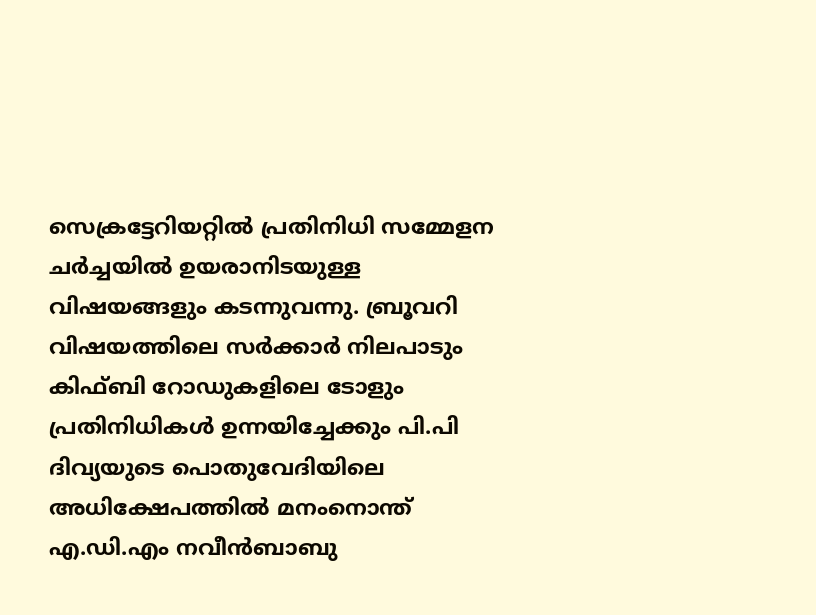സെക്രട്ടേറിയറ്റില്‍ പ്രതിനിധി സമ്മേളന ചര്‍ച്ചയില്‍ ഉയരാനിടയുള്ള വിഷയങ്ങളും കടന്നുവന്നു. ബ്രൂവറി വിഷയത്തിലെ സര്‍ക്കാര്‍ നിലപാടും കിഫ്ബി റോഡുകളിലെ ടോളും പ്രതിനിധികള്‍ ഉന്നയിച്ചേക്കും പി.പി ദിവ്യയുടെ പൊതുവേദിയിലെ അധിക്ഷേപത്തില്‍ മനംനൊന്ത് എ.ഡി.എം നവീന്‍ബാബു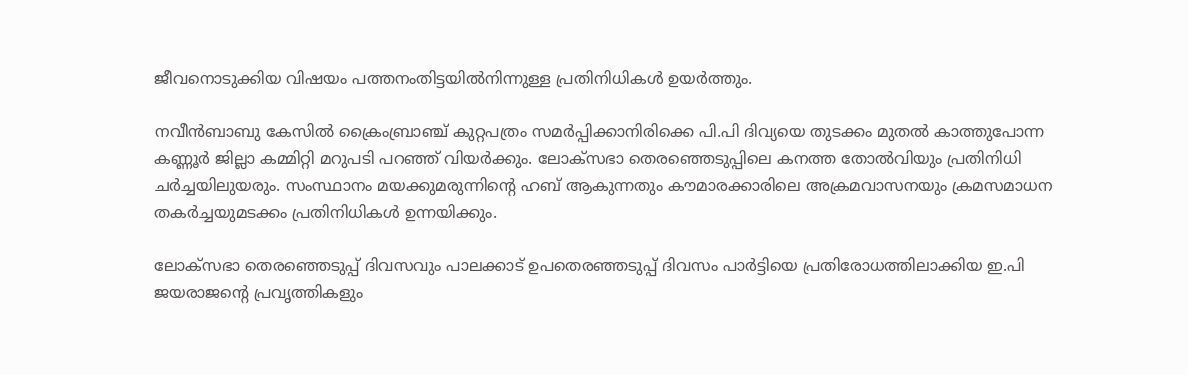ജീവനൊടുക്കിയ വിഷയം പത്തനംതിട്ടയില്‍നിന്നുള്ള പ്രതിനിധികള്‍ ഉയര്‍ത്തും.

നവീന്‍ബാബു കേസില്‍ ക്രൈംബ്രാഞ്ച് കുറ്റപത്രം സമര്‍പ്പിക്കാനിരിക്കെ പി.പി ദിവ്യയെ തുടക്കം മുതല്‍ കാത്തുപോന്ന കണ്ണൂര്‍ ജില്ലാ കമ്മിറ്റി മറുപടി പറഞ്ഞ് വിയര്‍ക്കും. ലോക്‌സഭാ തെരഞ്ഞെടുപ്പിലെ കനത്ത തോല്‍വിയും പ്രതിനിധി ചര്‍ച്ചയിലുയരും. സംസ്ഥാനം മയക്കുമരുന്നിന്റെ ഹബ് ആകുന്നതും കൗമാരക്കാരിലെ അക്രമവാസനയും ക്രമസമാധന തകര്‍ച്ചയുമടക്കം പ്രതിനിധികള്‍ ഉന്നയിക്കും.

ലോക്‌സഭാ തെരഞ്ഞെടുപ്പ് ദിവസവും പാലക്കാട് ഉപതെരഞ്ഞടുപ്പ് ദിവസം പാര്‍ട്ടിയെ പ്രതിരോധത്തിലാക്കിയ ഇ.പി ജയരാജന്റെ പ്രവൃത്തികളും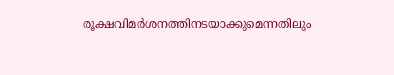രൂക്ഷവിമര്‍ശനത്തിനടയാക്കുമെന്നതിലും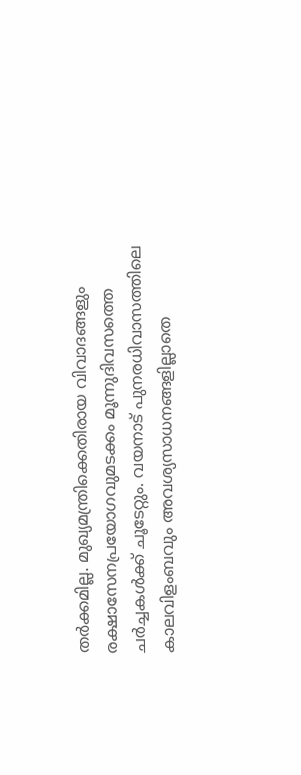തര്‍ക്കമില്ല. മുഖ്യമന്ത്രിക്കെതിരായ വിവാദങ്ങളും രക്ഷാസേനപ്രയോഗവുമടക്കം മൂന്നുദിവസത്തെ ചര്‍ച്ചകള്‍ക്ക് ചൂടേറ്റും. വയനാട് പുനരധിവാസത്തിലെ കാലവിളംബവും അവശ്യസാധനങ്ങളില്ലാതെ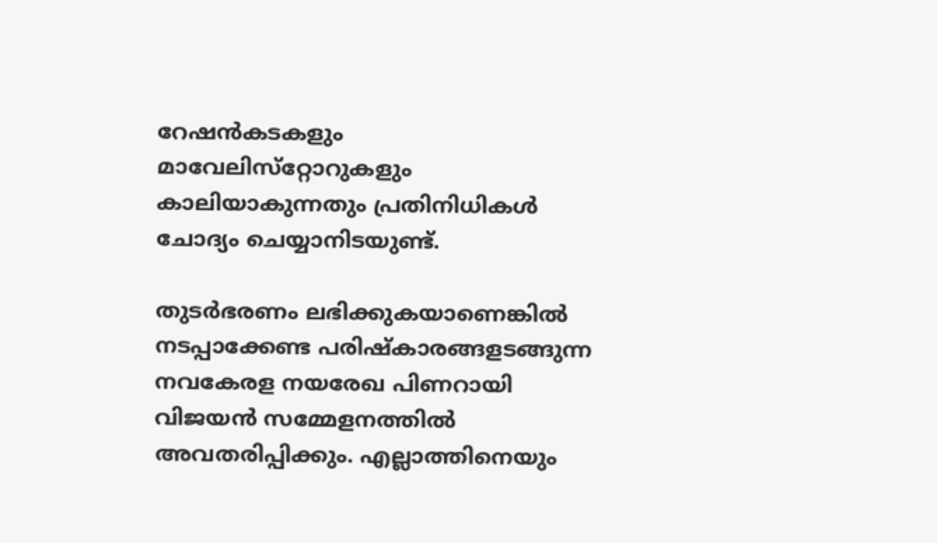റേഷന്‍കടകളും മാവേലിസ്‌റ്റോറുകളും കാലിയാകുന്നതും പ്രതിനിധികള്‍ ചോദ്യം ചെയ്യാനിടയുണ്ട്.

തുടര്‍ഭരണം ലഭിക്കുകയാണെങ്കില്‍ നടപ്പാക്കേണ്ട പരിഷ്‌കാരങ്ങളടങ്ങുന്ന നവകേരള നയരേഖ പിണറായി വിജയന്‍ സമ്മേളനത്തില്‍ അവതരിപ്പിക്കും. എല്ലാത്തിനെയും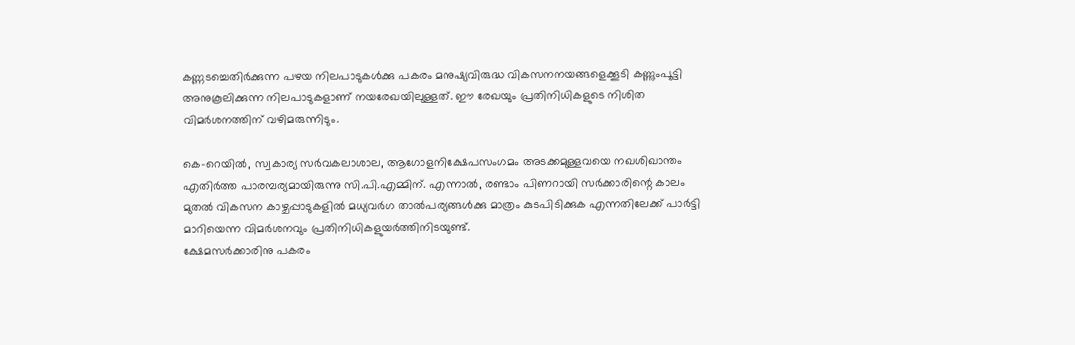കണ്ണടച്ചെതിര്‍ക്കുന്ന പഴയ നിലപാടുകള്‍ക്കു പകരം മനുഷ്യവിരുദ്ധ വികസനനയങ്ങളെക്കൂടി കണ്ണുംപൂട്ടി അനുകൂലിക്കുന്ന നിലപാടുകളാണ് നയരേഖയിലുള്ളത്. ഈ രേഖയും പ്രതിനിധികളുടെ നിശിത വിമര്‍ശനത്തിന് വഴിമരുന്നിടും.

കെ-റെയില്‍, സ്വകാര്യ സര്‍വകലാശാല, ആഗോളനിക്ഷേപസംഗമം അടക്കമുള്ളവയെ നഖശിഖാന്തം എതിര്‍ത്ത പാരമ്പര്യമായിരുന്നു സി.പി.എമ്മിന്. എന്നാല്‍, രണ്ടാം പിണറായി സര്‍ക്കാരിന്റെ കാലം മുതല്‍ വികസന കാഴ്ചപ്പാടുകളില്‍ മധ്യവര്‍ഗ താല്‍പര്യങ്ങള്‍ക്കു മാത്രം കുടപിടിക്കുക എന്നതിലേക്ക് പാര്‍ട്ടി മാറിയെന്ന വിമര്‍ശനവും പ്രതിനിധികളുയര്‍ത്തിനിടയുണ്ട്.
ക്ഷേമസര്‍ക്കാരിനു പകരം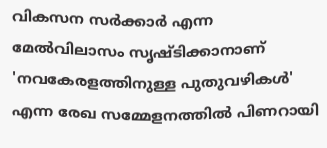വികസന സര്‍ക്കാര്‍ എന്ന മേല്‍വിലാസം സൃഷ്ടിക്കാനാണ് 'നവകേരളത്തിനുള്ള പുതുവഴികള്‍' എന്ന രേഖ സമ്മേളനത്തില്‍ പിണറായി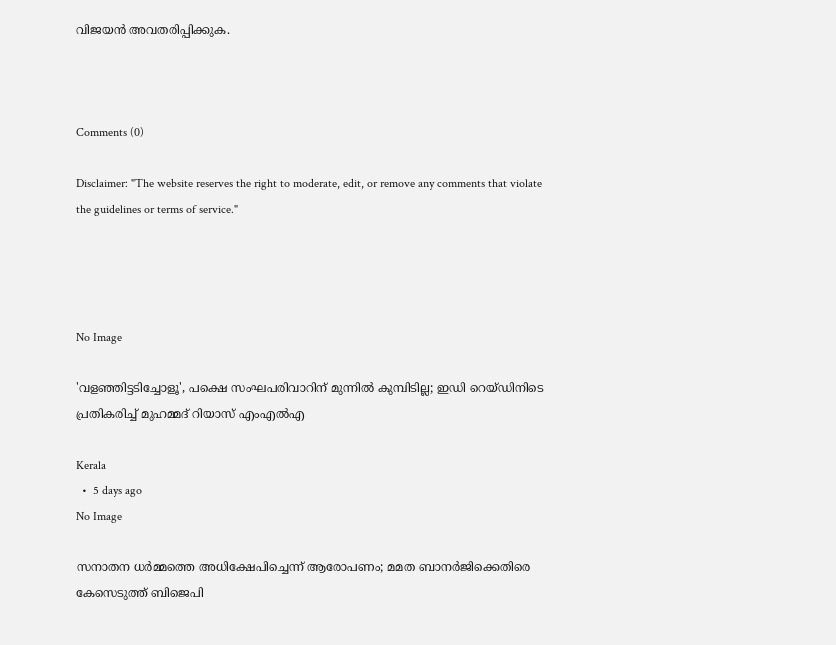വിജയന്‍ അവതരിപ്പിക്കുക.



Comments (0)

Disclaimer: "The website reserves the right to moderate, edit, or remove any comments that violate the guidelines or terms of service."




No Image

'വളഞ്ഞിട്ടടിച്ചോളൂ', പക്ഷെ സംഘപരിവാറിന് മുന്നില്‍ കുമ്പിടില്ല; ഇഡി റെയ്ഡിനിടെ പ്രതികരിച്ച് മുഹമ്മദ് റിയാസ് എംഎല്‍എ

Kerala
  •  5 days ago
No Image

സനാതന ധര്‍മ്മത്തെ അധിക്ഷേപിച്ചെന്ന് ആരോപണം; മമത ബാനര്‍ജിക്കെതിരെ കേസെടുത്ത് ബിജെപി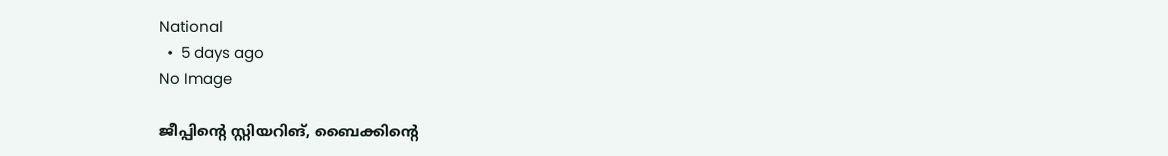National
  •  5 days ago
No Image

ജീപ്പിന്റെ സ്റ്റിയറിങ്, ബൈക്കിന്റെ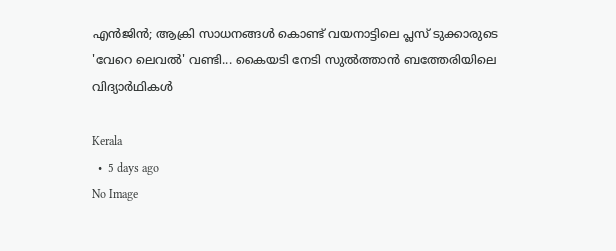എന്‍ജിന്‍; ആക്രി സാധനങ്ങള്‍ കൊണ്ട് വയനാട്ടിലെ പ്ലസ് ടുക്കാരുടെ 'വേറെ ലെവല്‍' വണ്ടി... കൈയടി നേടി സുല്‍ത്താന്‍ ബത്തേരിയിലെ വിദ്യാര്‍ഥികള്‍

Kerala
  •  5 days ago
No Image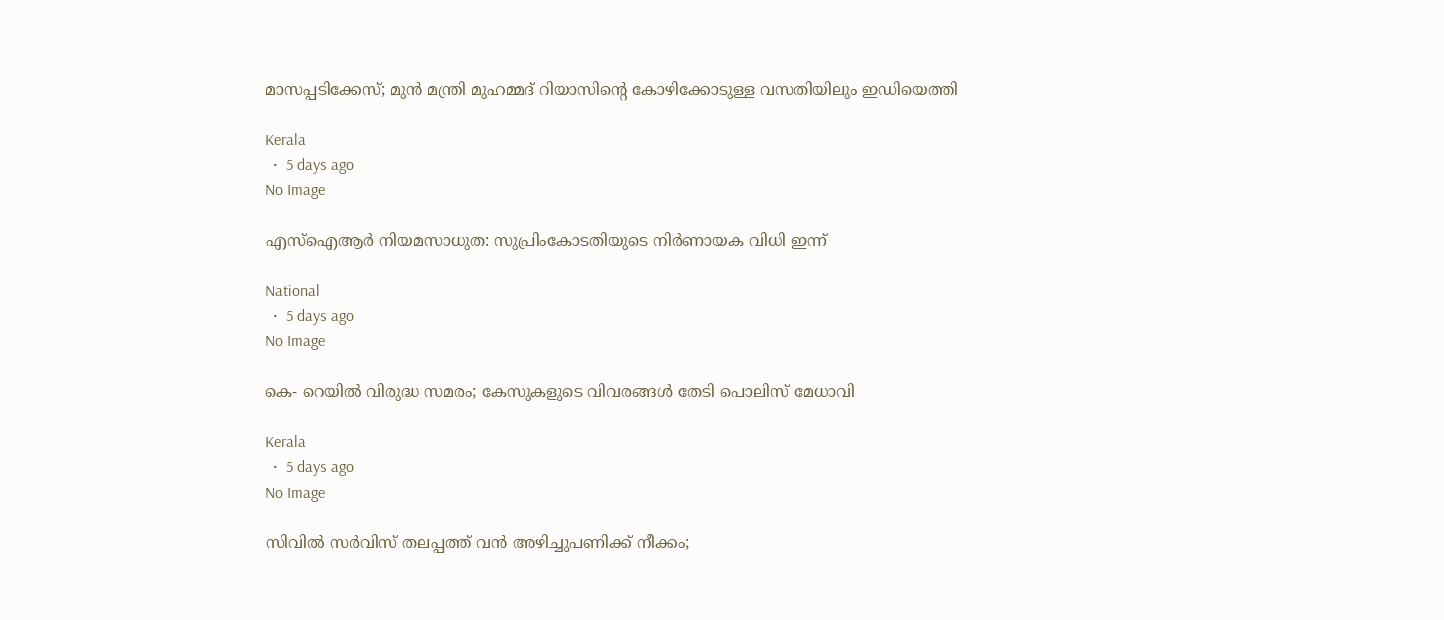മാസപ്പടിക്കേസ്; മുന്‍ മന്ത്രി മുഹമ്മദ് റിയാസിന്റെ കോഴിക്കോടുള്ള വസതിയിലും ഇഡിയെത്തി

Kerala
  •  5 days ago
No Image

എസ്‌ഐആര്‍ നിയമസാധുത: സുപ്രിംകോടതിയുടെ നിര്‍ണായക വിധി ഇന്ന്

National
  •  5 days ago
No Image

കെ- റെയില്‍ വിരുദ്ധ സമരം; കേസുകളുടെ വിവരങ്ങള്‍ തേടി പൊലിസ് മേധാവി

Kerala
  •  5 days ago
No Image

സിവിൽ സർവിസ് തലപ്പത്ത് വൻ അഴിച്ചുപണിക്ക് നീക്കം;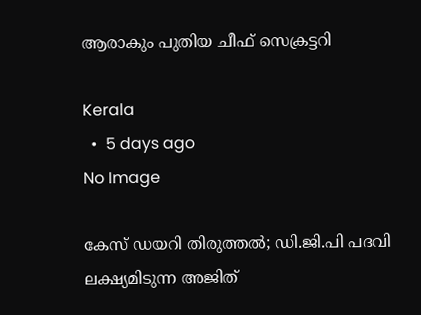ആരാകും പുതിയ ചീഫ് സെക്രട്ടറി

Kerala
  •  5 days ago
No Image

കേസ് ഡയറി തിരുത്തൽ; ഡി.ജി.പി പദവി ലക്ഷ്യമിടുന്ന അജിത്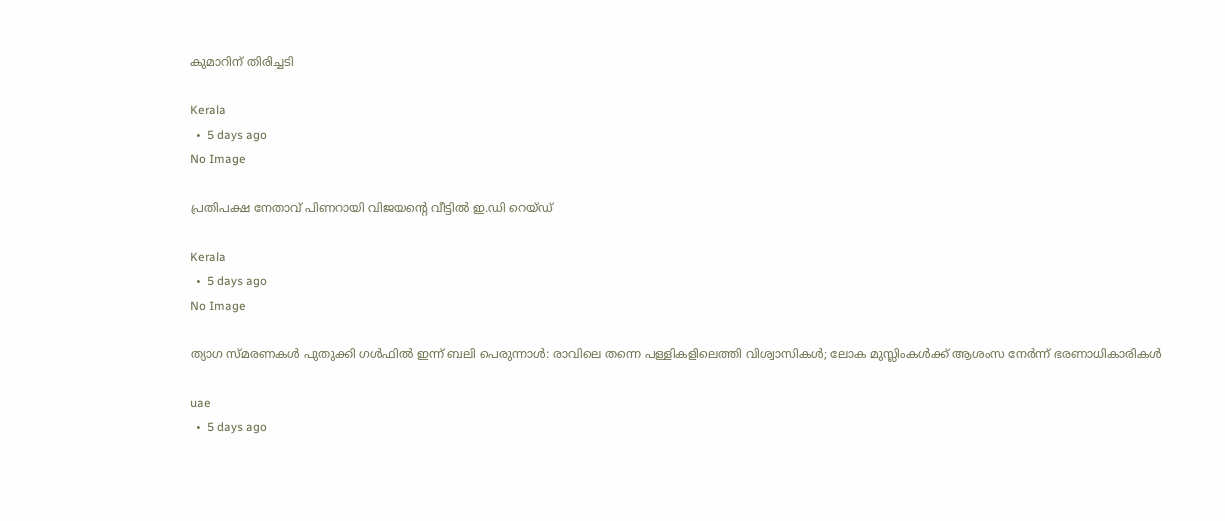കുമാറിന് തിരിച്ചടി

Kerala
  •  5 days ago
No Image

പ്രതിപക്ഷ നേതാവ് പിണറായി വിജയന്റെ വീട്ടിൽ ഇ.ഡി റെയ്ഡ്

Kerala
  •  5 days ago
No Image

ത്യാഗ സ്മരണകള്‍ പുതുക്കി ഗള്‍ഫില്‍ ഇന്ന് ബലി പെരുന്നാള്‍: രാവിലെ തന്നെ പള്ളികളിലെത്തി വിശ്വാസികള്‍; ലോക മുസ്ലിംകള്‍ക്ക് ആശംസ നേര്‍ന്ന് ഭരണാധികാരികള്‍

uae
  •  5 days ago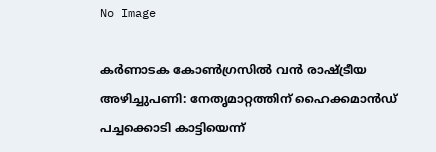No Image

കർണാടക കോൺഗ്രസിൽ വൻ രാഷ്ട്രീയ അഴിച്ചുപണി: നേതൃമാറ്റത്തിന് ഹൈക്കമാൻഡ് പച്ചക്കൊടി കാട്ടിയെന്ന്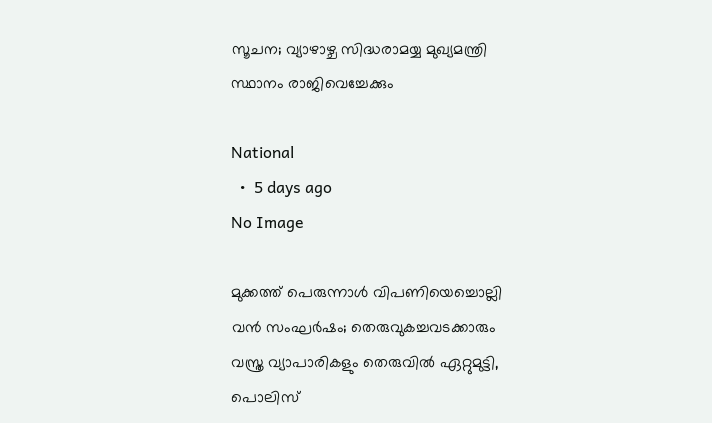സൂചന; വ്യാഴാഴ്ച സിദ്ധരാമയ്യ മുഖ്യമന്ത്രി സ്ഥാനം രാജിവെച്ചേക്കും

National
  •  5 days ago
No Image

മുക്കത്ത് പെരുന്നാൾ വിപണിയെച്ചൊല്ലി വൻ സംഘർഷം; തെരുവുകച്ചവടക്കാരും വസ്ത്ര വ്യാപാരികളും തെരുവിൽ ഏറ്റുമുട്ടി, പൊലിസ്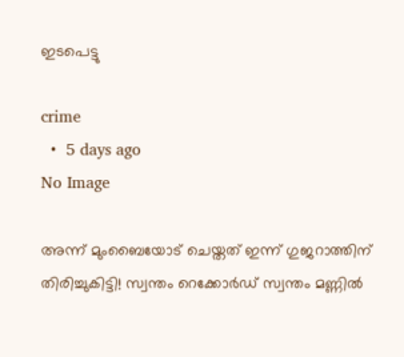ഇടപെട്ടു

crime
  •  5 days ago
No Image

അന്ന് മുംബൈയോട് ചെയ്തത് ഇന്ന് ഗുജറാത്തിന് തിരിച്ചുകിട്ടി! സ്വന്തം റെക്കോർഡ് സ്വന്തം മണ്ണിൽ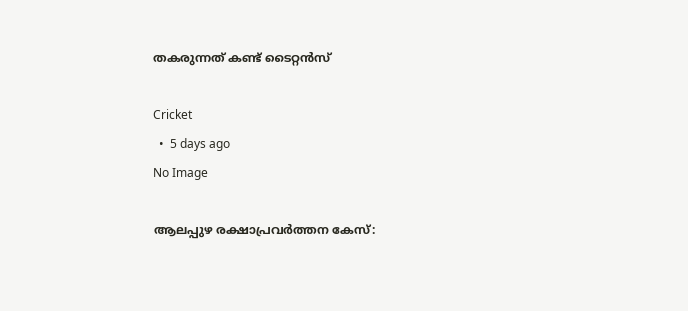തകരുന്നത് കണ്ട് ടൈറ്റൻസ്

Cricket
  •  5 days ago
No Image

ആലപ്പുഴ രക്ഷാപ്രവർത്തന കേസ്: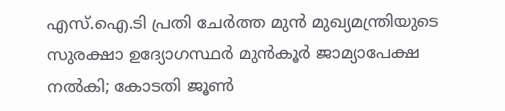എസ്‌.ഐ.ടി പ്രതി ചേർത്ത മുൻ മുഖ്യമന്ത്രിയുടെ സുരക്ഷാ ഉദ്യോഗസ്ഥർ മുൻകൂർ ജാമ്യാപേക്ഷ നൽകി; കോടതി ജൂൺ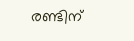രണ്ടിന്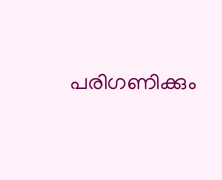പരിഗണിക്കും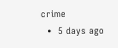crime
  •  5 days ago